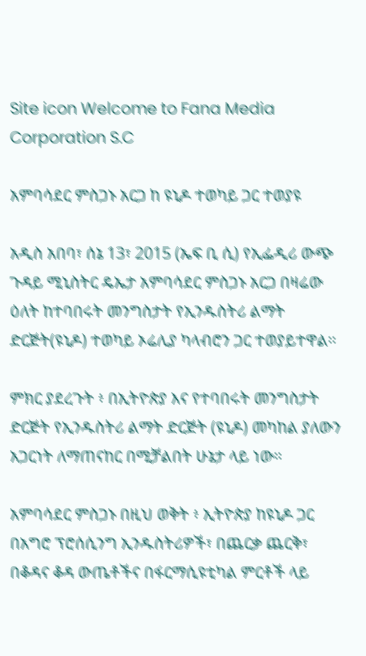Site icon Welcome to Fana Media Corporation S.C

አምባሳደር ምስጋኑ አርጋ ከ ዩኒዶ ተወካይ ጋር ተወያዩ

አዲስ አበባ፣ ሰኔ 13፣ 2015 (ኤፍ ቢ ሲ) የኢፌዲሪ ውጭ ጉዳይ ሚኒስትር ዴኤታ አምባሳደር ምስጋኑ አርጋ በዛሬው ዕለት ከተባበሩት መንግስታት የኢንዱስትሪ ልማት ድርጅት(ዩኒዶ) ተወካይ ኦሬሊያ ካላብሮን ጋር ተወያይተዋል፡፡

ምክር ያደረጉት ፥ በኢትዮጵያ እና የተባበሩት መንግስታት ድርጅት የኢንዱስትሪ ልማት ድርጅት (ዩኒዶ) መካከል ያለውን አጋርነት ለማጠናከር በሚቻልበት ሁኔታ ላይ ነው።

አምባሳደር ምስጋኑ በዚህ ወቅት ፥ ኢትዮጵያ ከዩኒዶ ጋር በአግሮ ፕሮሰሲንግ ኢንዱስትሪዎች፣ በጨርቃ ጨርቅ፣ በቆዳና ቆዳ ውጤቶችና በፋርማሲዩቲካል ምርቶች ላይ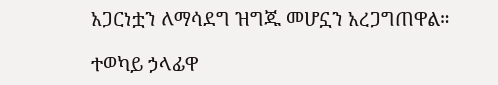አጋርነቷን ለማሳደግ ዝግጁ መሆኗን አረጋግጠዋል።

ተወካይ ኃላፊዋ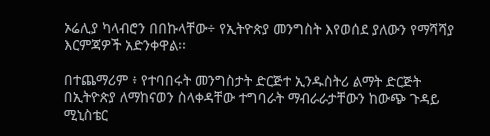ኦሬሊያ ካላብሮን በበኩላቸው÷ የኢትዮጵያ መንግስት እየወሰደ ያለውን የማሻሻያ እርምጃዎች አድንቀዋል፡፡

በተጨማሪም ፥ የተባበሩት መንግስታት ድርጅተ ኢንዱስትሪ ልማት ድርጅት በኢትዮጵያ ለማከናወን ስላቀዳቸው ተግባራት ማብራራታቸውን ከውጭ ጉዳይ ሚኒስቴር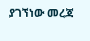ያገኘነው መረጃ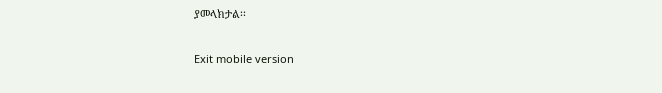ያመላክታል፡፡

Exit mobile version